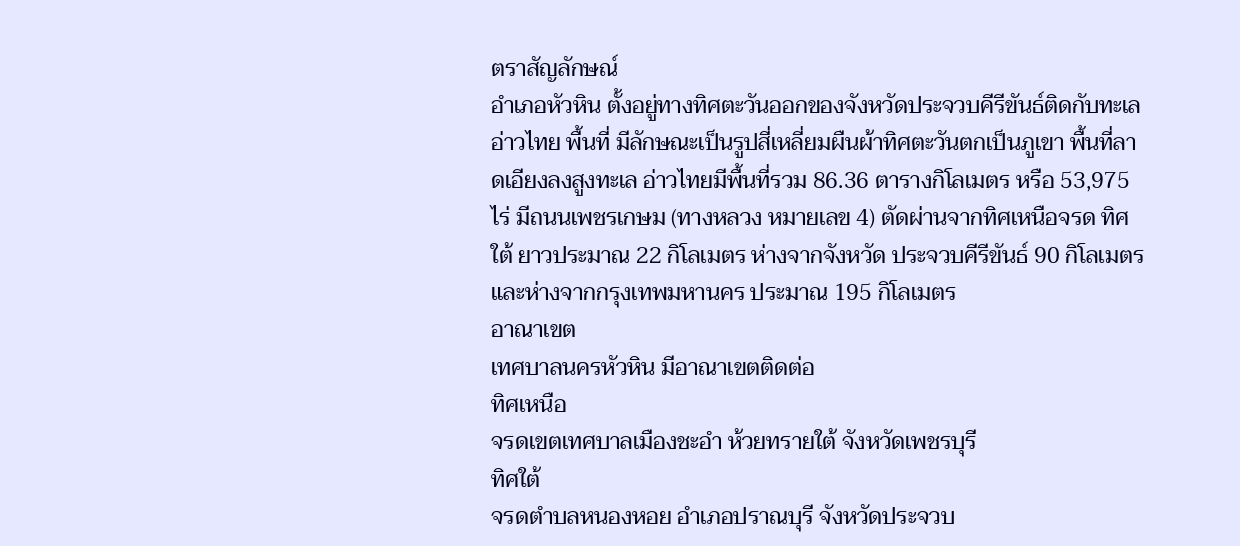ตราสัญลักษณ์
อำเภอหัวหิน ตั้งอยู่ทางทิศตะวันออกของจังหวัดประจวบคีรีขันธ์ติดกับทะเลอ่าวไทย พื้นที่ มีลักษณะเป็นรูปสี่เหลี่ยมผืนผ้าทิศตะวันตกเป็นภูเขา พื้นที่ลาดเอียงลงสูงทะเล อ่าวไทยมีพื้นที่รวม 86.36 ตารางกิโลเมตร หรือ 53,975 ไร่ มีถนนเพชรเกษม (ทางหลวง หมายเลข 4) ตัดผ่านจากทิศเหนือจรด ทิศใต้ ยาวประมาณ 22 กิโลเมตร ห่างจากจังหวัด ประจวบคีรีขันธ์ 90 กิโลเมตร และห่างจากกรุงเทพมหานคร ประมาณ 195 กิโลเมตร
อาณาเขต
เทศบาลนครหัวหิน มีอาณาเขตติดต่อ
ทิศเหนือ
จรดเขตเทศบาลเมืองชะอำ ห้วยทรายใต้ จังหวัดเพชรบุรี
ทิศใต้
จรดตำบลหนองหอย อำเภอปราณบุรี จังหวัดประจวบ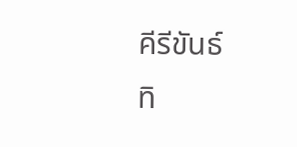คีรีขันธ์
ทิ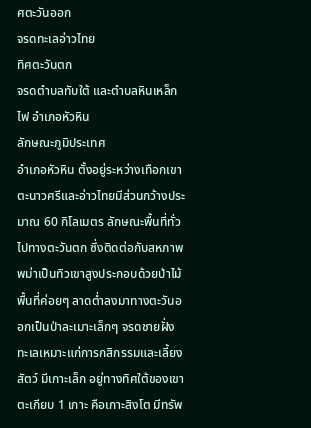ศตะวันออก
จรดทะเลอ่าวไทย
ทิศตะวันตก
จรดตำบลทับใต้ และตำบลหินเหล็กไฟ อำเภอหัวหิน
ลักษณะภูมิประเทศ
อำเภอหัวหิน ตั้งอยู่ระหว่างเทือกเขาตะนาวศรีและอ่าวไทยมีส่วนกว้างประมาณ 60 กิโลเมตร ลักษณะพื้นที่ทั่วไปทางตะวันตก ซึ่งติดต่อกับสหภาพพม่าเป็นทิวเขาสูงประกอบด้วยป่าไม้ พื้นที่ค่อยๆ ลาดต่ำลงมาทางตะวันออกเป็นป่าละเมาะเล็กๆ จรดชายฝั่ง ทะเลเหมาะแก่การกสิกรรมและเลี้ยงสัตว์ มีเกาะเล็ก อยู่ทางทิศใต้ของเขาตะเกียบ 1 เกาะ คือเกาะสิงโต มีทรัพ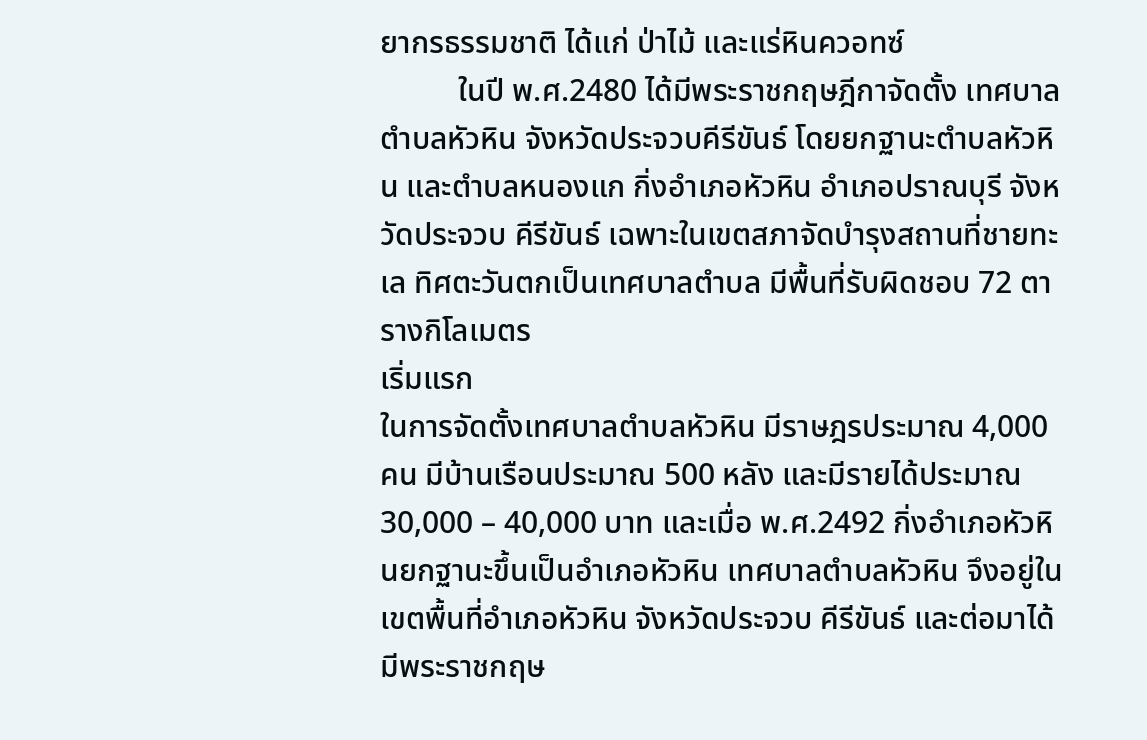ยากรธรรมชาติ ได้แก่ ป่าไม้ และแร่หินควอทซ์
          ในปี พ.ศ.2480 ได้มีพระราชกฤษฎีกาจัดตั้ง เทศบาลตำบลหัวหิน จังหวัดประจวบคีรีขันธ์ โดยยกฐานะตำบลหัวหิน และตำบลหนองแก กิ่งอำเภอหัวหิน อำเภอปราณบุรี จังหวัดประจวบ คีรีขันธ์ เฉพาะในเขตสภาจัดบำรุงสถานที่ชายทะเล ทิศตะวันตกเป็นเทศบาลตำบล มีพื้นที่รับผิดชอบ 72 ตารางกิโลเมตร
เริ่มแรก
ในการจัดตั้งเทศบาลตำบลหัวหิน มีราษฎรประมาณ 4,000 คน มีบ้านเรือนประมาณ 500 หลัง และมีรายได้ประมาณ 30,000 – 40,000 บาท และเมื่อ พ.ศ.2492 กิ่งอำเภอหัวหิ นยกฐานะขึ้นเป็นอำเภอหัวหิน เทศบาลตำบลหัวหิน จึงอยู่ในเขตพื้นที่อำเภอหัวหิน จังหวัดประจวบ คีรีขันธ์ และต่อมาได้มีพระราชกฤษ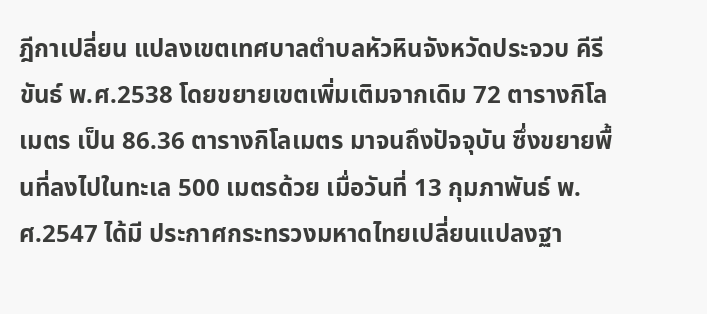ฎีกาเปลี่ยน แปลงเขตเทศบาลตำบลหัวหินจังหวัดประจวบ คีรีขันธ์ พ.ศ.2538 โดยขยายเขตเพิ่มเติมจากเดิม 72 ตารางกิโลเมตร เป็น 86.36 ตารางกิโลเมตร มาจนถึงปัจจุบัน ซึ่งขยายพื้นที่ลงไปในทะเล 500 เมตรด้วย เมื่อวันที่ 13 กุมภาพันธ์ พ.ศ.2547 ได้มี ประกาศกระทรวงมหาดไทยเปลี่ยนแปลงฐา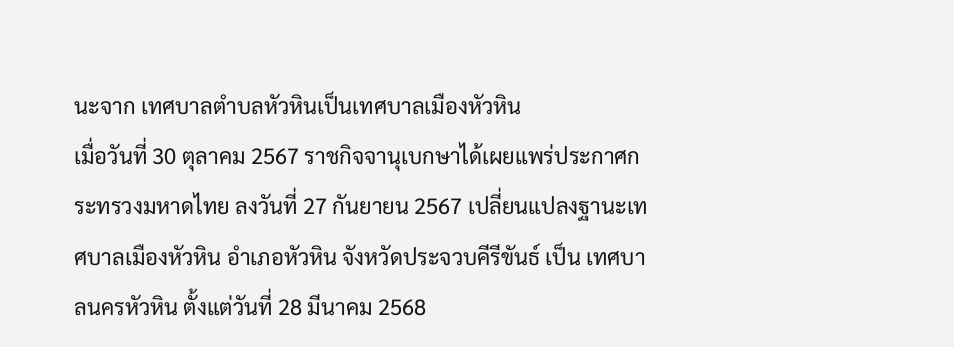นะจาก เทศบาลตำบลหัวหินเป็นเทศบาลเมืองหัวหิน
เมื่อวันที่ 30 ตุลาคม 2567 ราชกิจจานุเบกษาได้เผยแพร่ประกาศกระทรวงมหาดไทย ลงวันที่ 27 กันยายน 2567 เปลี่ยนแปลงฐานะเทศบาลเมืองหัวหิน อำเภอหัวหิน จังหวัดประจวบคีรีขันธ์ เป็น เทศบาลนครหัวหิน ตั้งแต่วันที่ 28 มีนาคม 2568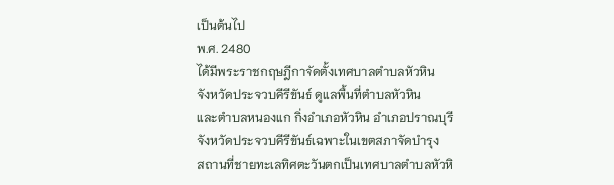เป็นต้นไป
พ.ศ. 2480
ได้มีพระราชกฤษฎีกาจัดตั้งเทศบาลตำบลหัวหิน
จังหวัดประจวบคีรีขันธ์ ดูแลพื้นที่ตำบลหัวหิน
และตำบลหนองแก กิ่งอำเภอหัวหิน อำเภอปราณบุรี
จังหวัดประจวบคีรีขันธ์เฉพาะในเขตสภาจัดบำรุง
สถานที่ชายทะเลทิศตะวันตกเป็นเทศบาลตำบลหัวหิ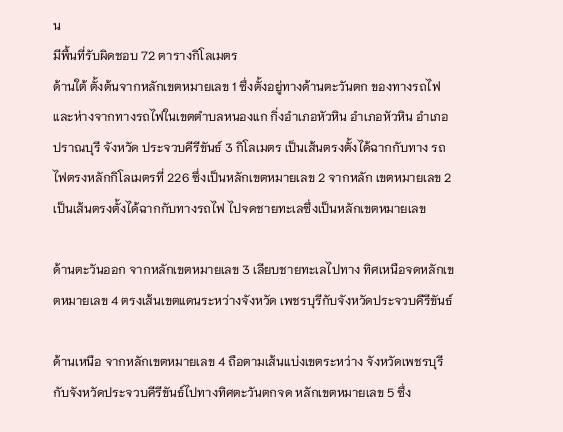น
มีพื้นที่รับผิดชอบ 72 ตารางกิโลเมตร
ด้านใต้ ตั้งต้นจากหลักเขตหมายเลข 1 ซึ่งตั้งอยู่ทางด้านตะวันตก ของทางรถไฟ และห่างจากทางรถไฟในเขตตำบลหนองแก กิ่งอำเภอหัวหิน อำเภอหัวหิน อำเภอปราณบุรี จังหวัด ประจวบคีรีขันธ์ 3 กิโลเมตร เป็นเส้นตรงตั้งได้ฉากกับทาง รถไฟตรงหลักกิโลเมตรที่ 226 ซึ่งเป็นหลักเขตหมายเลข 2 จากหลัก เขตหมายเลข 2 เป็นเส้นตรงตั้งได้ฉากกับทางรถไฟ ไปจดชายทะเลซึ่งเป็นหลักเขตหมายเลข

ด้านตะวันออก จากหลักเขตหมายเลข 3 เลียบชายทะเลไปทาง ทิศเหนือจดหลักเขตหมายเลข 4 ตรงเส้นเขตแดนระหว่างจังหวัด เพชรบุรีกับจังหวัดประจวบคีรีขันธ์

ด้านเหนือ จากหลักเขตหมายเลข 4 ถือตามเส้นแบ่งเขตระหว่าง จังหวัดเพชรบุรีกับจังหวัดประจวบคีรีขันธ์ไปทางทิศตะวันตกจด หลักเขตหมายเลข 5 ซึ่ง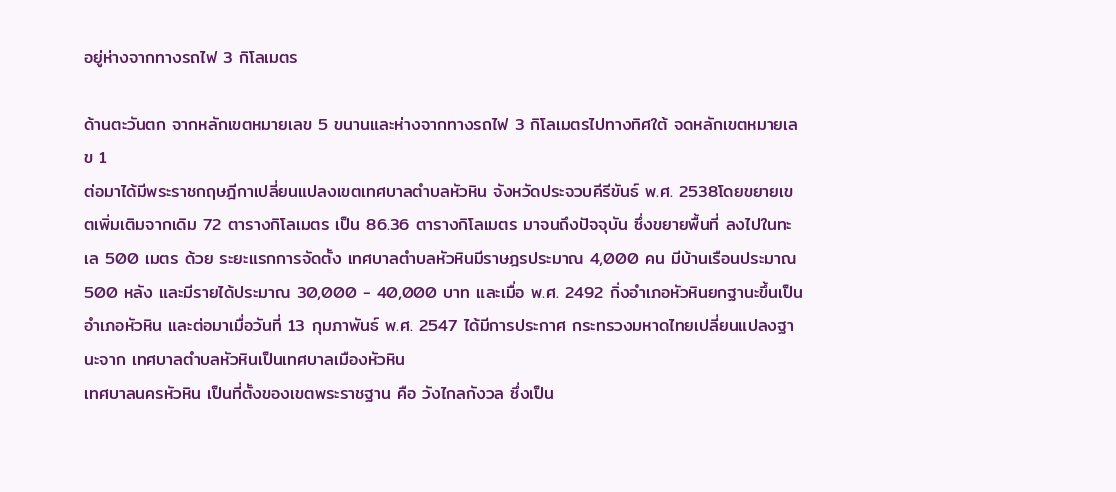อยู่ห่างจากทางรถไฟ 3 กิโลเมตร

ด้านตะวันตก จากหลักเขตหมายเลข 5 ขนานและห่างจากทางรถไฟ 3 กิโลเมตรไปทางทิศใต้ จดหลักเขตหมายเลข 1
ต่อมาได้มีพระราชกฤษฎีกาเปลี่ยนแปลงเขตเทศบาลตำบลหัวหิน จังหวัดประจวบคีรีขันธ์ พ.ศ. 2538โดยขยายเขตเพิ่มเติมจากเดิม 72 ตารางกิโลเมตร เป็น 86.36 ตารางกิโลเมตร มาจนถึงปัจจุบัน ซึ่งขยายพื้นที่ ลงไปในทะเล 500 เมตร ด้วย ระยะแรกการจัดตั้ง เทศบาลตำบลหัวหินมีราษฎรประมาณ 4,000 คน มีบ้านเรือนประมาณ 500 หลัง และมีรายได้ประมาณ 30,000 - 40,000 บาท และเมื่อ พ.ศ. 2492 กิ่งอำเภอหัวหินยกฐานะขึ้นเป็นอำเภอหัวหิน และต่อมาเมื่อวันที่ 13 กุมภาพันธ์ พ.ศ. 2547 ได้มีการประกาศ กระทรวงมหาดไทยเปลี่ยนแปลงฐานะจาก เทศบาลตำบลหัวหินเป็นเทศบาลเมืองหัวหิน
เทศบาลนครหัวหิน เป็นที่ตั้งของเขตพระราชฐาน คือ วังไกลกังวล ซึ่งเป็น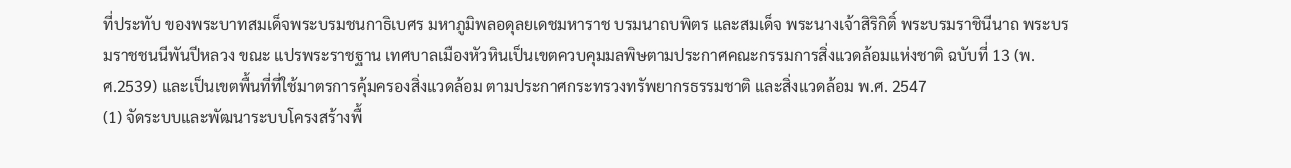ที่ประทับ ของพระบาทสมเด็จพระบรมชนกาธิเบศร มหาภูมิพลอดุลยเดชมหาราช บรมนาถบพิตร และสมเด็จ พระนางเจ้าสิริกิติ์ พระบรมราชินีนาถ พระบรมราชชนนีพันปีหลวง ขณะ แปรพระราชฐาน เทศบาลเมืองหัวหินเป็นเขตควบคุมมลพิษตามประกาศคณะกรรมการสิ่งแวดล้อมแห่งชาติ ฉบับที่ 13 (พ.ศ.2539) และเป็นเขตพื้นที่ที่ใช้มาตรการคุ้มครองสิ่งแวดล้อม ตามประกาศกระทรวงทรัพยากรธรรมชาติ และสิ่งแวดล้อม พ.ศ. 2547
(1) จัดระบบและพัฒนาระบบโครงสร้างพื้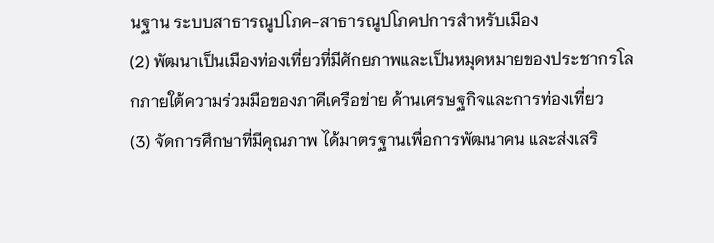นฐาน ระบบสาธารณูปโภค-สาธารณูปโภคปการสำหรับเมือง
(2) พัฒนาเป็นเมืองท่องเที่ยวที่มีศักยภาพและเป็นหมุดหมายของประชากรโลกภายใต้ความร่วมมือของภาคีเครือข่าย ด้านเศรษฐกิจและการท่องเที่ยว
(3) จัดการศึกษาที่มีคุณภาพ ได้มาตรฐานเพื่อการพัฒนาคน และส่งเสริ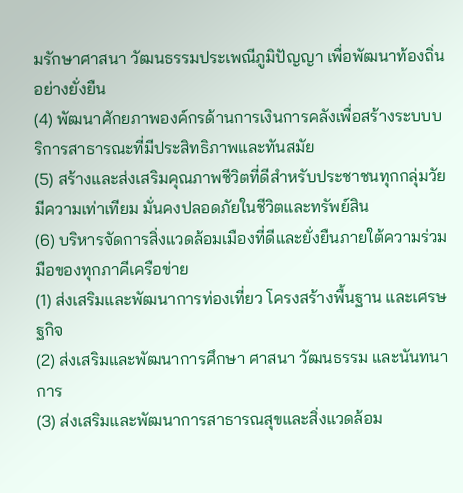มรักษาศาสนา วัฒนธรรมประเพณีภูมิปัญญา เพื่อพัฒนาท้องถิ่นอย่างยั่งยืน
(4) พัฒนาศักยภาพองค์กรด้านการเงินการคลังเพื่อสร้างระบบบริการสาธารณะที่มีประสิทธิภาพและทันสมัย
(5) สร้างและส่งเสริมคุณภาพชีวิตที่ดีสำหรับประชาชนทุกกลุ่มวัย มีความเท่าเทียม มั่นคงปลอดภัยในชีวิตและทรัพย์สิน
(6) บริหารจัดการสิ่งแวดล้อมเมืองที่ดีและยั่งยืนภายใต้ความร่วมมือของทุกภาคีเครือข่าย
(1) ส่งเสริมและพัฒนาการท่องเที่ยว โครงสร้างพื้นฐาน และเศรษฐกิจ
(2) ส่งเสริมและพัฒนาการศึกษา ศาสนา วัฒนธรรม และนันทนาการ
(3) ส่งเสริมและพัฒนาการสาธารณสุขและสิ่งแวดล้อม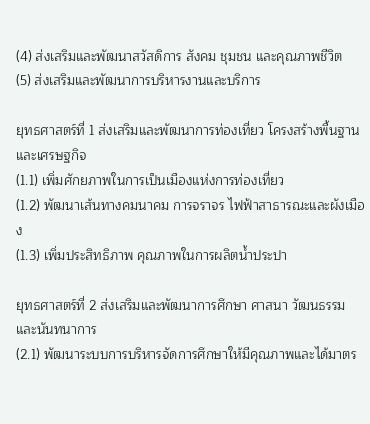(4) ส่งเสริมและพัฒนาสวัสดิการ สังคม ชุมชน และคุณภาพชีวิต
(5) ส่งเสริมและพัฒนาการบริหารงานและบริการ

ยุทธศาสตร์ที่ 1 ส่งเสริมและพัฒนาการท่องเที่ยว โครงสร้างพื้นฐาน และเศรษฐกิจ
(1.1) เพิ่มศักยภาพในการเป็นเมืองแห่งการท่องเที่ยว
(1.2) พัฒนาเส้นทางคมนาคม การจราจร ไฟฟ้าสาธารณะและผังเมือง
(1.3) เพิ่มประสิทธิภาพ คุณภาพในการผลิตน้ำประปา

ยุทธศาสตร์ที่ 2 ส่งเสริมและพัฒนาการศึกษา ศาสนา วัฒนธรรม และนันทนาการ
(2.1) พัฒนาระบบการบริหารจัดการศึกษาให้มีคุณภาพและได้มาตร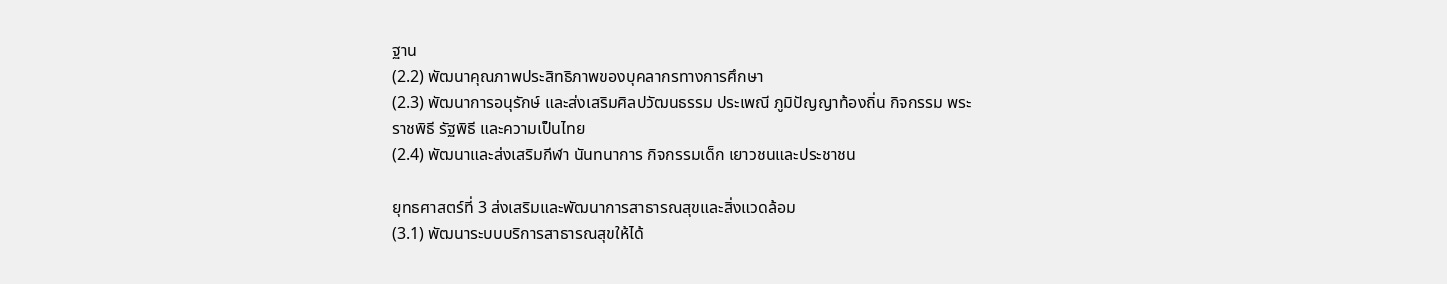ฐาน
(2.2) พัฒนาคุณภาพประสิทธิภาพของบุคลากรทางการศึกษา
(2.3) พัฒนาการอนุรักษ์ และส่งเสริมศิลปวัฒนธรรม ประเพณี ภูมิปัญญาท้องถิ่น กิจกรรม พระราชพิธี รัฐพิธี และความเป็นไทย
(2.4) พัฒนาและส่งเสริมกีฬา นันทนาการ กิจกรรมเด็ก เยาวชนและประชาชน

ยุทธศาสตร์ที่ 3 ส่งเสริมและพัฒนาการสาธารณสุขและสิ่งแวดล้อม
(3.1) พัฒนาระบบบริการสาธารณสุขให้ได้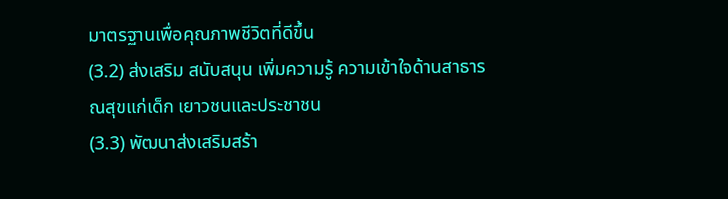มาตรฐานเพื่อคุณภาพชีวิตที่ดีขึ้น
(3.2) ส่งเสริม สนับสนุน เพิ่มความรู้ ความเข้าใจด้านสาธารณสุขแก่เด็ก เยาวชนและประชาชน
(3.3) พัฒนาส่งเสริมสร้า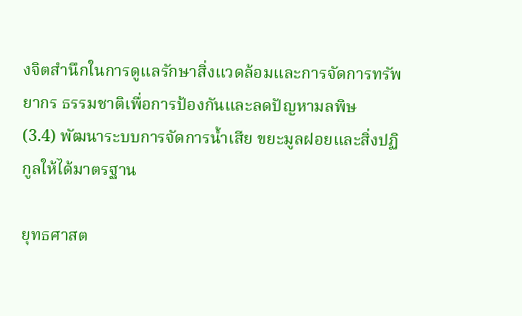งจิตสำนึกในการดูแลรักษาสิ่งแวดล้อมและการจัดการทรัพยากร ธรรมชาติเพื่อการป้องกันและลดปัญหามลพิษ
(3.4) พัฒนาระบบการจัดการน้ำเสีย ขยะมูลฝอยและสิ่งปฏิกูลให้ได้มาตรฐาน

ยุทธศาสต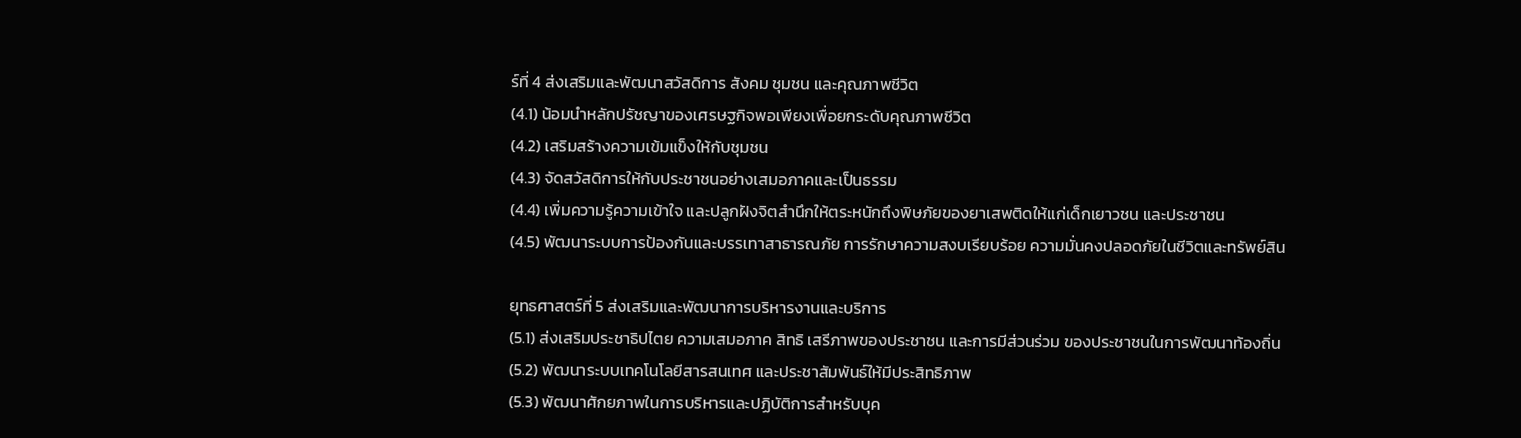ร์ที่ 4 ส่งเสริมและพัฒนาสวัสดิการ สังคม ชุมชน และคุณภาพชีวิต
(4.1) น้อมนำหลักปรัชญาของเศรษฐกิจพอเพียงเพื่อยกระดับคุณภาพชีวิต
(4.2) เสริมสร้างความเข้มแข็งให้กับชุมชน
(4.3) จัดสวัสดิการให้กับประชาชนอย่างเสมอภาคและเป็นธรรม
(4.4) เพิ่มความรู้ความเข้าใจ และปลูกฝังจิตสำนึกให้ตระหนักถึงพิษภัยของยาเสพติดให้แก่เด็กเยาวชน และประชาชน
(4.5) พัฒนาระบบการป้องกันและบรรเทาสาธารณภัย การรักษาความสงบเรียบร้อย ความมั่นคงปลอดภัยในชีวิตและทรัพย์สิน

ยุทธศาสตร์ที่ 5 ส่งเสริมและพัฒนาการบริหารงานและบริการ
(5.1) ส่งเสริมประชาธิปไตย ความเสมอภาค สิทธิ เสรีภาพของประชาชน และการมีส่วนร่วม ของประชาชนในการพัฒนาท้องถิ่น
(5.2) พัฒนาระบบเทคโนโลยีสารสนเทศ และประชาสัมพันธ์ให้มีประสิทธิภาพ
(5.3) พัฒนาศักยภาพในการบริหารและปฏิบัติการสำหรับบุค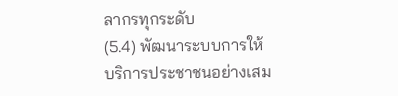ลากรทุกระดับ
(5.4) พัฒนาระบบการให้บริการประชาชนอย่างเสม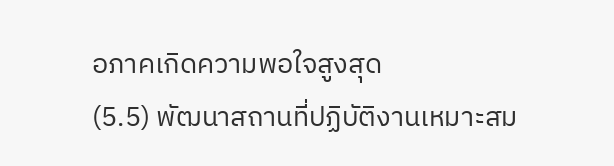อภาคเกิดความพอใจสูงสุด
(5.5) พัฒนาสถานที่ปฏิบัติงานเหมาะสม